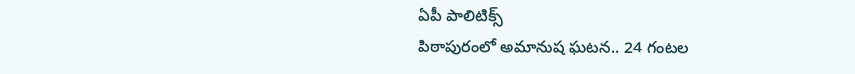ఏపీ పాలిటిక్స్
పిఠాపురంలో అమానుష ఘటన.. 24 గంటల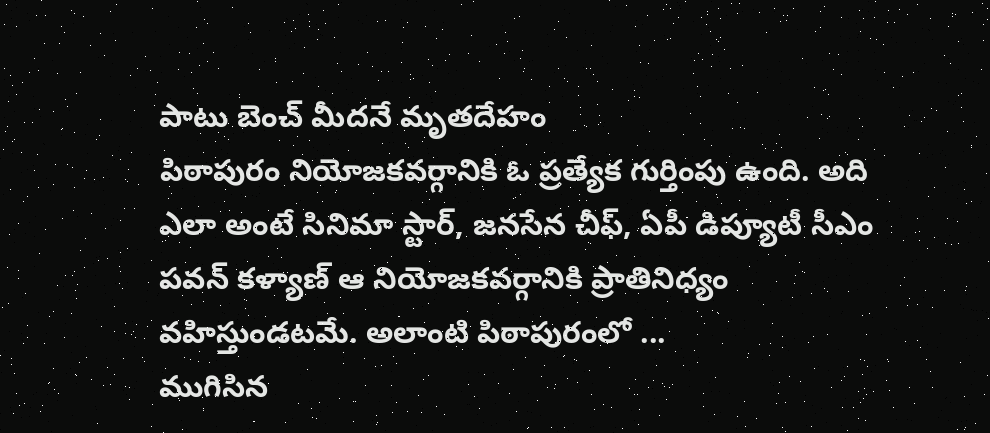పాటు బెంచ్ మీదనే మృతదేహం
పిఠాపురం నియోజకవర్గానికి ఓ ప్రత్యేక గుర్తింపు ఉంది. అది ఎలా అంటే సినిమా స్టార్, జనసేన చీఫ్, ఏపీ డిప్యూటీ సీఎం పవన్ కళ్యాణ్ ఆ నియోజకవర్గానికి ప్రాతినిధ్యం వహిస్తుండటమే. అలాంటి పిఠాపురంలో ...
ముగిసిన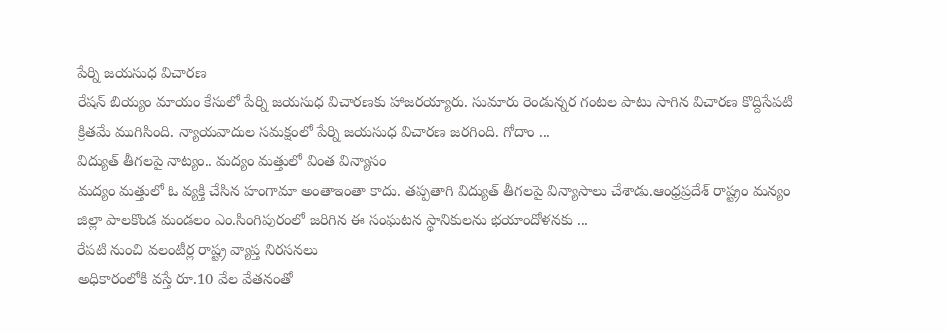పేర్ని జయసుధ విచారణ
రేషన్ బియ్యం మాయం కేసులో పేర్ని జయసుధ విచారణకు హాజరయ్యారు. సుమారు రెండున్నర గంటల పాటు సాగిన విచారణ కొద్దిసేపటి క్రితమే ముగిసింది. న్యాయవాదుల సమక్షంలో పేర్ని జయసుధ విచారణ జరగింది. గోదాం ...
విద్యుత్ తీగలపై నాట్యం.. మద్యం మత్తులో వింత విన్యాసం
మద్యం మత్తులో ఓ వ్యక్తి చేసిన హంగామా అంతాఇంతా కాదు. తప్పతాగి విద్యుత్ తీగలపై విన్యాసాలు చేశాడు.ఆంధ్రప్రదేశ్ రాష్ట్రం మన్యం జిల్లా పాలకొండ మండలం ఎం.సింగిపురంలో జరిగిన ఈ సంఘటన స్థానికులను భయాందోళనకు ...
రేపటి నుంచి వలంటీర్ల రాష్ట్ర వ్యాప్త నిరసనలు
అధికారంలోకి వస్తే రూ.10 వేల వేతనంతో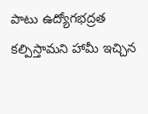పాటు ఉద్యోగభద్రత కల్పిస్తామని హామీ ఇచ్చిన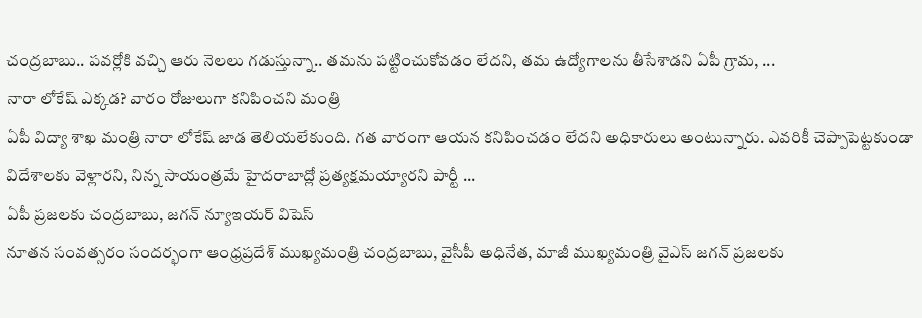చంద్రబాబు.. పవర్లోకి వచ్చి ఆరు నెలలు గడుస్తున్నా.. తమను పట్టించుకోవడం లేదని, తమ ఉద్యోగాలను తీసేశాడని ఏపీ గ్రామ, ...
నారా లోకేష్ ఎక్కడ? వారం రోజులుగా కనిపించని మంత్రి
ఏపీ విద్యా శాఖ మంత్రి నారా లోకేష్ జాడ తెలియలేకుంది. గత వారంగా ఆయన కనిపించడం లేదని అధికారులు అంటున్నారు. ఎవరికీ చెప్పాపెట్టకుండా విదేశాలకు వెళ్లారని, నిన్న సాయంత్రమే హైదరాబాద్లో ప్రత్యక్షమయ్యారని పార్టీ ...
ఏపీ ప్రజలకు చంద్రబాబు, జగన్ న్యూఇయర్ విషెస్
నూతన సంవత్సరం సందర్భంగా ఆంధ్రప్రదేశ్ ముఖ్యమంత్రి చంద్రబాబు, వైసీపీ అధినేత, మాజీ ముఖ్యమంత్రి వైఎస్ జగన్ ప్రజలకు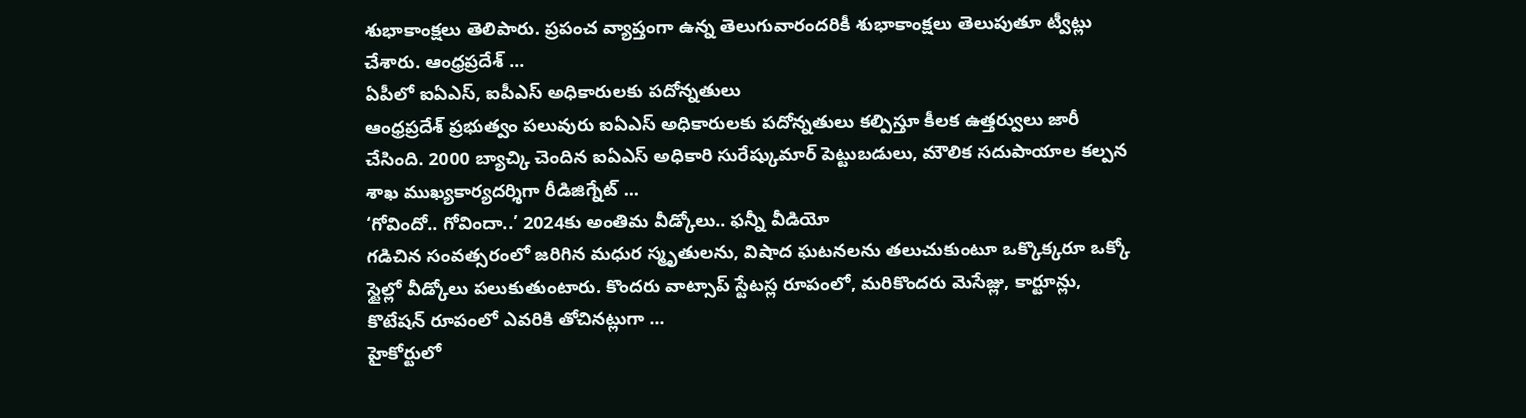శుభాకాంక్షలు తెలిపారు. ప్రపంచ వ్యాప్తంగా ఉన్న తెలుగువారందరికీ శుభాకాంక్షలు తెలుపుతూ ట్వీట్లు చేశారు. ఆంధ్రప్రదేశ్ ...
ఏపీలో ఐఏఎస్, ఐపీఎస్ అధికారులకు పదోన్నతులు
ఆంధ్రప్రదేశ్ ప్రభుత్వం పలువురు ఐఏఎస్ అధికారులకు పదోన్నతులు కల్పిస్తూ కీలక ఉత్తర్వులు జారీ చేసింది. 2000 బ్యాచ్కి చెందిన ఐఏఎస్ అధికారి సురేష్కుమార్ పెట్టుబడులు, మౌలిక సదుపాయాల కల్పన శాఖ ముఖ్యకార్యదర్శిగా రీడిజిగ్నేట్ ...
‘గోవిందో.. గోవిందా..’ 2024కు అంతిమ వీడ్కోలు.. ఫన్నీ వీడియో
గడిచిన సంవత్సరంలో జరిగిన మధుర స్మృతులను, విషాద ఘటనలను తలుచుకుంటూ ఒక్కొక్కరూ ఒక్కో స్టైల్లో వీడ్కోలు పలుకుతుంటారు. కొందరు వాట్సాప్ స్టేటస్ల రూపంలో, మరికొందరు మెసేజ్లు, కార్టూన్లు, కొటేషన్ రూపంలో ఎవరికి తోచినట్లుగా ...
హైకోర్టులో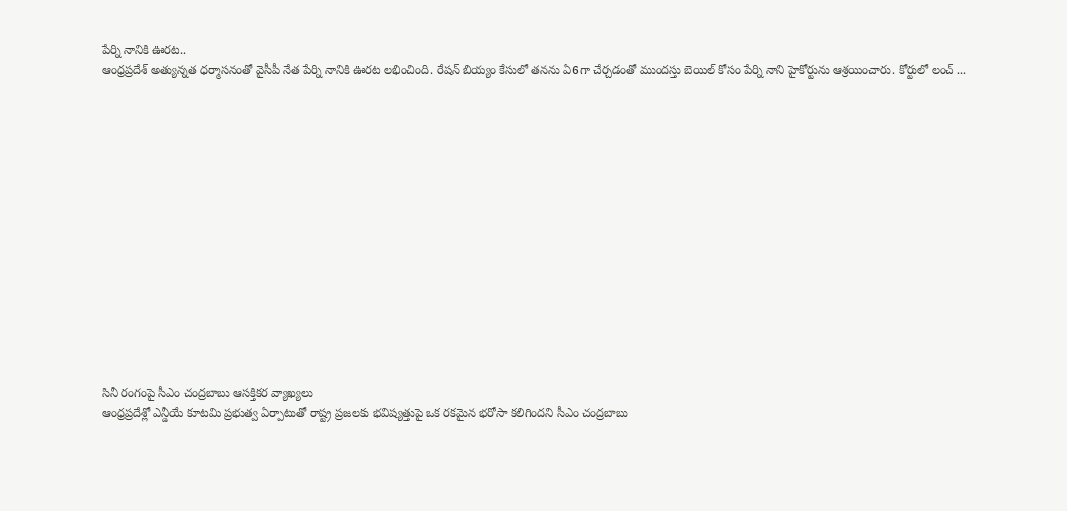పేర్ని నానికి ఊరట..
ఆంధ్రప్రదేశ్ అత్యున్నత ధర్మాసనంతో వైసీపీ నేత పేర్ని నానికి ఊరట లభించింది. రేషన్ బియ్యం కేసులో తనను ఏ6గా చేర్చడంతో ముందస్తు బెయిల్ కోసం పేర్ని నాని హైకోర్టును ఆశ్రయించారు. కోర్టులో లంచ్ ...















సినీ రంగంపై సీఎం చంద్రబాబు ఆసక్తికర వ్యాఖ్యలు
ఆంధ్రప్రదేశ్లో ఎన్డీయే కూటమి ప్రభుత్వ ఏర్పాటుతో రాష్ట్ర ప్రజలకు భవిష్యత్తుపై ఒక రకమైన భరోసా కలిగిందని సీఎం చంద్రబాబు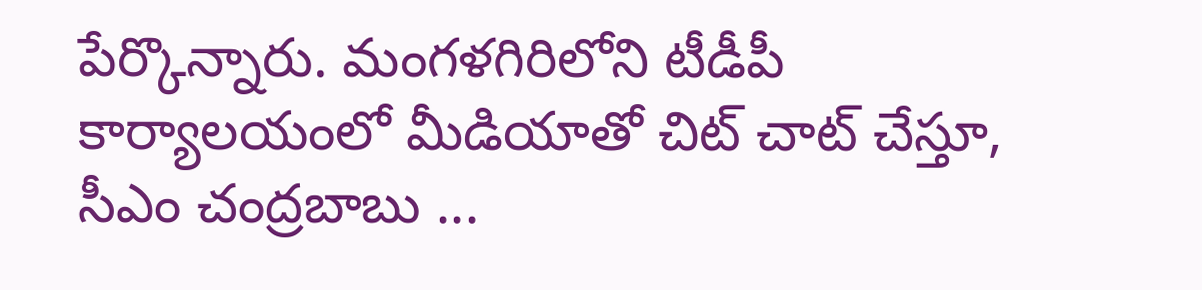పేర్కొన్నారు. మంగళగిరిలోని టీడీపీ కార్యాలయంలో మీడియాతో చిట్ చాట్ చేస్తూ, సీఎం చంద్రబాబు ...